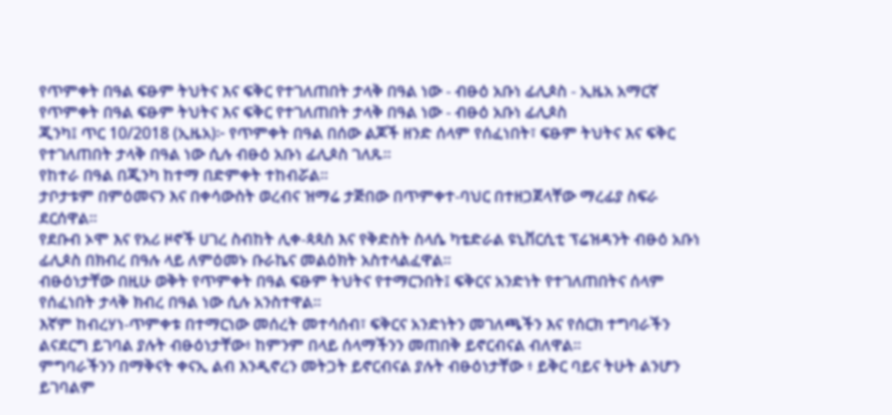የጥምቀት በዓል ፍፁም ትህትና እና ፍቅር የተገለጠበት ታላቅ በዓል ነው - ብፁዕ አቡነ ፊሊጶስ - ኢዜአ አማርኛ
የጥምቀት በዓል ፍፁም ትህትና እና ፍቅር የተገለጠበት ታላቅ በዓል ነው - ብፁዕ አቡነ ፊሊጶስ
ጂንካ፤ ጥር 10/2018 (ኢዜአ)፦ የጥምቀት በዓል በሰው ልጆች ዘንድ ሰላም የሰፈነበት፣ ፍፁም ትህትና እና ፍቅር የተገለጠበት ታላቅ በዓል ነው ሲሉ ብፁዕ አቡነ ፊሊጶስ ገለጹ፡፡
የከተራ በዓል በጂንካ ከተማ በድምቀት ተከብሯል።
ታቦታቱም በምዕመናን እና በቀሳውስት ወረብና ዝማሬ ታጅበው በጥምቀተ-ባህር በተዘጋጀላቸው ማረፊያ ስፍራ ደርሰዋል።
የደቡብ ኦሞ እና የአሪ ዞኖች ሀገረ ስብከት ሊቀ-ጳጳስ እና የቅድስት ስላሴ ካቴድራል ዩኒቨርሲቲ ፕሬዝዳንት ብፁዕ አቡነ ፊሊጶስ በክብረ በዓሉ ላይ ለምዕመኑ ቡራኬና መልዕክት አስተላልፈዋል።
ብፁዕነታቸው በዚሁ ወቅት የጥምቀት በዓል ፍፁም ትህትና የተማርንበት፤ ፍቅርና አንድነት የተገለጠበትና ሰላም የሰፈነበት ታላቅ ክብረ በዓል ነው ሲሉ አንስተዋል።
እኛም ከብረሃነ-ጥምቀቱ በተማርነው መሰረት መተሳሰብ፣ ፍቅርና አንድነትን መገለጫችን እና የሰርክ ተግባራችን ልናደርግ ይገባል ያሉት ብፁዕነታቸው፥ ከምንም በላይ ሰላማችንን መጠበቅ ይኖርብናል ብለዋል።
ምግባራችንን በማቅናት ቀናኢ ልብ እንዲኖረን መትጋት ይኖርብናል ያሉት ብፁዕነታቸው ፥ ይቅር ባይና ትሁት ልንሆን ይገባልም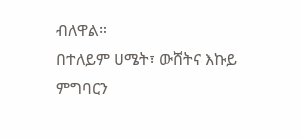ብለዋል።
በተለይም ሀሜት፣ ውሸትና እኩይ ምግባርን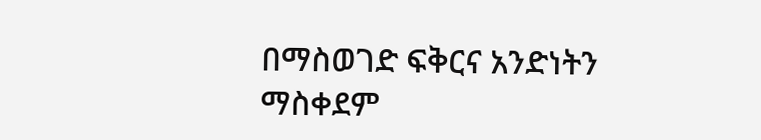በማስወገድ ፍቅርና አንድነትን ማስቀደም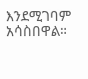እንደሚገባም አሳስበዋል።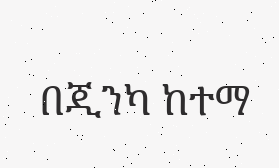በጂንካ ከተማ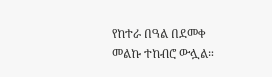የከተራ በዓል በደመቀ መልኩ ተከብሮ ውሏል።